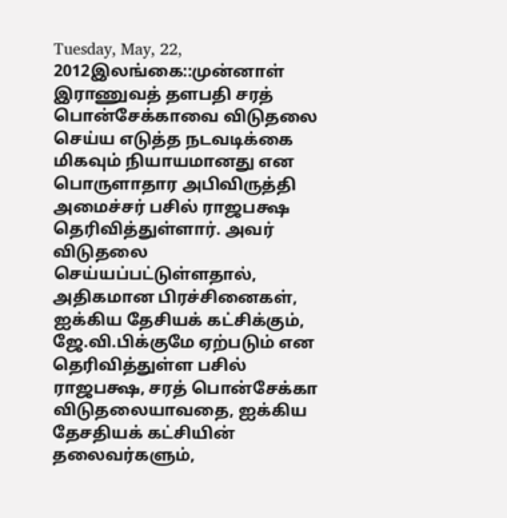Tuesday, May, 22, 2012இலங்கை::முன்னாள் இராணுவத் தளபதி சரத் பொன்சேக்காவை விடுதலை செய்ய எடுத்த நடவடிக்கை மிகவும் நியாயமானது என பொருளாதார அபிவிருத்தி அமைச்சர் பசில் ராஜபக்ஷ தெரிவித்துள்ளார். அவர் விடுதலை செய்யப்பட்டுள்ளதால், அதிகமான பிரச்சினைகள், ஐக்கிய தேசியக் கட்சிக்கும், ஜே.வி.பிக்குமே ஏற்படும் என தெரிவித்துள்ள பசில் ராஜபக்ஷ, சரத் பொன்சேக்கா விடுதலையாவதை, ஐக்கிய தேசதியக் கட்சியின் தலைவர்களும்,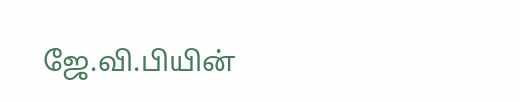ஜே.வி.பியின்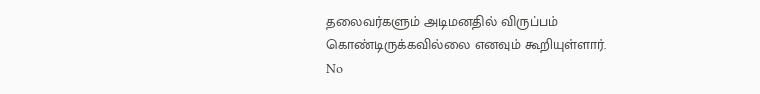தலைவர்களும் அடிமனதில் விருப்பம் கொண்டிருக்கவில்லை எனவும் கூறியுள்ளார்.
No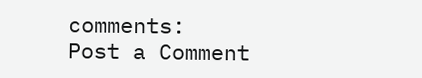comments:
Post a Comment